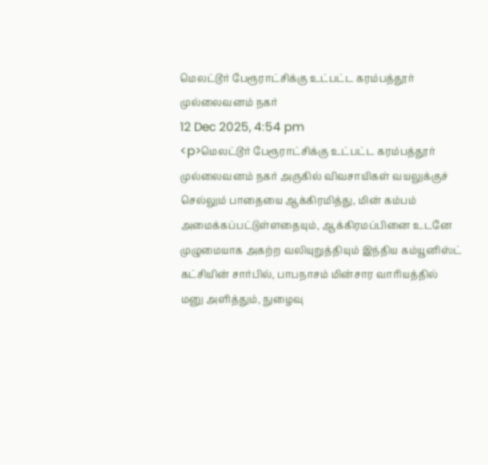மெலட்டூர் பேரூராட்சிக்கு உட்பட்ட கரம்பத்தூர் முல்லைவனம் நகர்
12 Dec 2025, 4:54 pm
<p>மெலட்டூர் பேரூராட்சிக்கு உட்பட்ட கரம்பத்தூர் முல்லைவனம் நகர் அருகில் விவசாயிகள் வயலுக்குச் செல்லும் பாதையை ஆக்கிரமித்து, மின் கம்பம் அமைக்கப்பட்டுள்ளதையும், ஆக்கிரமப்பினை உடனே முழுமையாக அகற்ற வலியுறுத்தியும் இந்திய கம்யூனிஸ்ட் கட்சியின் சார்பில், பாபநாசம் மின்சார வாரியத்தில் மனு அளித்தும், நுழைவு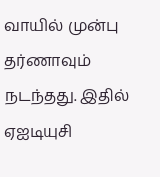வாயில் முன்பு தர்ணாவும் நடந்தது. இதில் ஏஐடியுசி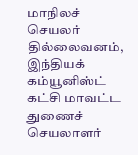மாநிலச் செயலர் தில்லைவனம், இந்தியக் கம்யூனிஸ்ட் கட்சி மாவட்ட துணைச் செயலாளர்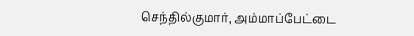செந்தில்குமார், அம்மாப்பேட்டை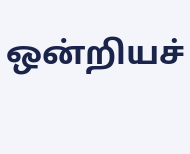ஒன்றியச்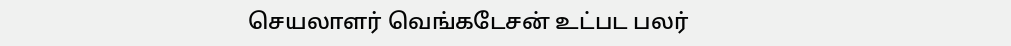செயலாளர் வெங்கடேசன் உட்பட பலர்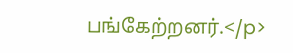பங்கேற்றனர்.</p>